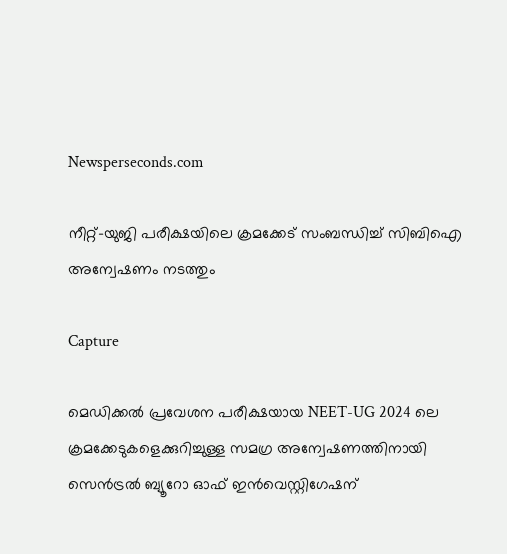Newsperseconds.com

നീറ്റ്-യുജി പരീക്ഷയിലെ ക്രമക്കേട് സംബന്ധിച്ച് സിബിഐ അന്വേഷണം നടത്തും

Capture

മെഡിക്കല്‍ പ്രവേശന പരീക്ഷയായ NEET-UG 2024 ലെ ക്രമക്കേടുകളെക്കുറിച്ചുള്ള സമഗ്ര അന്വേഷണത്തിനായി സെന്‍ട്രല്‍ ബ്യൂറോ ഓഫ് ഇന്‍വെസ്റ്റിഗേഷന്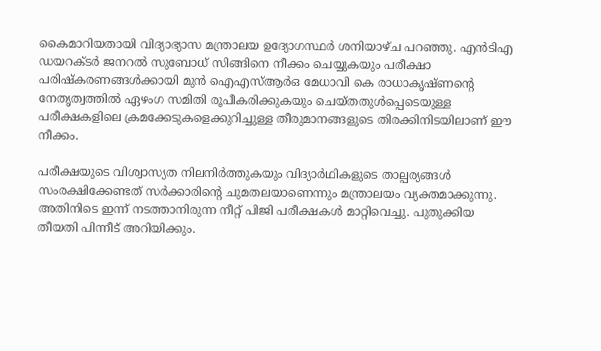കൈമാറിയതായി വിദ്യാഭ്യാസ മന്ത്രാലയ ഉദ്യോഗസ്ഥര്‍ ശനിയാഴ്ച പറഞ്ഞു. എന്‍ടിഎ ഡയറക്ടര്‍ ജനറല്‍ സുബോധ് സിങ്ങിനെ നീക്കം ചെയ്യുകയും പരീക്ഷാ പരിഷ്‌കരണങ്ങള്‍ക്കായി മുന്‍ ഐഎസ്ആര്‍ഒ മേധാവി കെ രാധാകൃഷ്ണന്റെ നേതൃത്വത്തില്‍ ഏഴംഗ സമിതി രൂപീകരിക്കുകയും ചെയ്തതുള്‍പ്പെടെയുള്ള പരീക്ഷകളിലെ ക്രമക്കേടുകളെക്കുറിച്ചുള്ള തീരുമാനങ്ങളുടെ തിരക്കിനിടയിലാണ് ഈ നീക്കം.

പരീക്ഷയുടെ വിശ്വാസ്യത നിലനിര്‍ത്തുകയും വിദ്യാര്‍ഥികളുടെ താല്പര്യങ്ങള്‍ സംരക്ഷിക്കേണ്ടത് സര്‍ക്കാരിന്റെ ചുമതലയാണെന്നും മന്ത്രാലയം വ്യക്തമാക്കുന്നു. അതിനിടെ ഇന്ന് നടത്താനിരുന്ന നീറ്റ് പിജി പരീക്ഷകള്‍ മാറ്റിവെച്ചു. പുതുക്കിയ തീയതി പിന്നീട് അറിയിക്കും.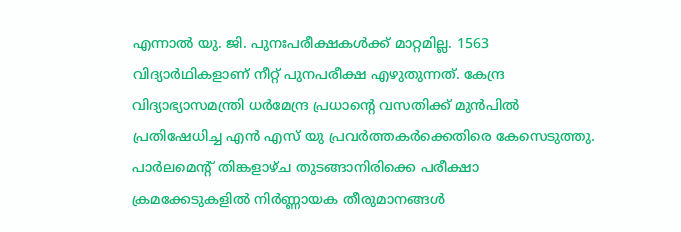എന്നാല്‍ യു. ജി. പുനഃപരീക്ഷകള്‍ക്ക് മാറ്റമില്ല. 1563 വിദ്യാര്‍ഥികളാണ് നീറ്റ് പുനപരീക്ഷ എഴുതുന്നത്. കേന്ദ്ര വിദ്യാഭ്യാസമന്ത്രി ധര്‍മേന്ദ്ര പ്രധാന്റെ വസതിക്ക് മുന്‍പില്‍ പ്രതിഷേധിച്ച എന്‍ എസ് യു പ്രവര്‍ത്തകര്‍ക്കെതിരെ കേസെടുത്തു. പാര്‍ലമെന്റ് തിങ്കളാഴ്ച തുടങ്ങാനിരിക്കെ പരീക്ഷാ ക്രമക്കേടുകളില്‍ നിര്‍ണ്ണായക തീരുമാനങ്ങള്‍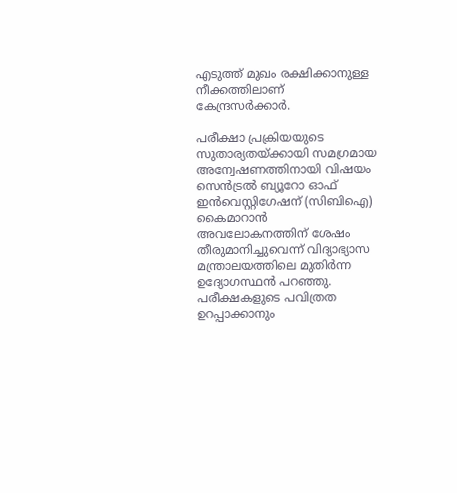എടുത്ത് മുഖം രക്ഷിക്കാനുള്ള നീക്കത്തിലാണ് കേന്ദ്രസര്‍ക്കാര്‍.

പരീക്ഷാ പ്രക്രിയയുടെ സുതാര്യതയ്ക്കായി സമഗ്രമായ അന്വേഷണത്തിനായി വിഷയം സെന്‍ട്രല്‍ ബ്യൂറോ ഓഫ് ഇന്‍വെസ്റ്റിഗേഷന് (സിബിഐ) കൈമാറാന്‍ അവലോകനത്തിന് ശേഷം തീരുമാനിച്ചുവെന്ന് വിദ്യാഭ്യാസ മന്ത്രാലയത്തിലെ മുതിര്‍ന്ന ഉദ്യോഗസ്ഥന്‍ പറഞ്ഞു. പരീക്ഷകളുടെ പവിത്രത ഉറപ്പാക്കാനും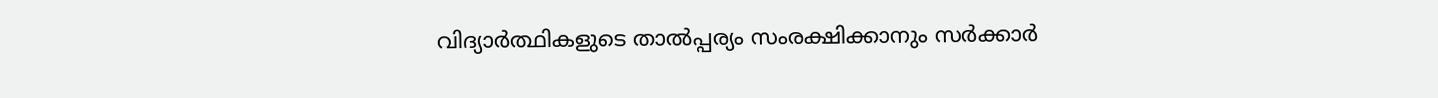വിദ്യാര്‍ത്ഥികളുടെ താല്‍പ്പര്യം സംരക്ഷിക്കാനും സര്‍ക്കാര്‍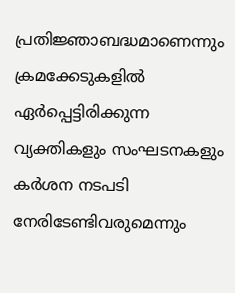പ്രതിജ്ഞാബദ്ധമാണെന്നും ക്രമക്കേടുകളില്‍ ഏര്‍പ്പെട്ടിരിക്കുന്ന വ്യക്തികളും സംഘടനകളും കര്‍ശന നടപടി നേരിടേണ്ടിവരുമെന്നും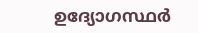ഉദ്യോഗസ്ഥര്‍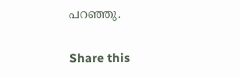പറഞ്ഞു.

Share this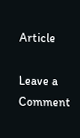Article

Leave a Comment